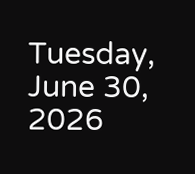Tuesday, June 30, 2026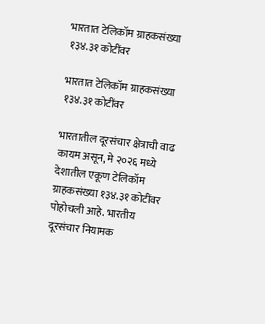भारतात टेलिकॉम ग्राहकसंख्या १३४.३१ कोटींवर

भारतात टेलिकॉम ग्राहकसंख्या १३४.३१ कोटींवर

भारतातील दूरसंचार क्षेत्राची वाढ कायम असून, मे २०२६ मध्ये देशातील एकूण टेलिकॉम ग्राहकसंख्या १३४.३१ कोटींवर पोहोचली आहे. भारतीय दूरसंचार नियामक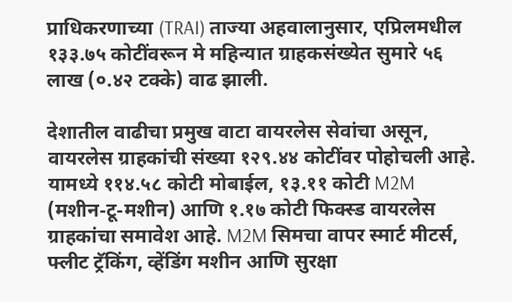प्राधिकरणाच्या (TRAI) ताज्या अहवालानुसार, एप्रिलमधील १३३.७५ कोटींवरून मे महिन्यात ग्राहकसंख्येत सुमारे ५६ लाख (०.४२ टक्के) वाढ झाली.

देशातील वाढीचा प्रमुख वाटा वायरलेस सेवांचा असून, वायरलेस ग्राहकांची संख्या १२९.४४ कोटींवर पोहोचली आहे. यामध्ये ११४.५८ कोटी मोबाईल, १३.११ कोटी M2M (मशीन-टू-मशीन) आणि १.१७ कोटी फिक्स्ड वायरलेस ग्राहकांचा समावेश आहे. M2M सिमचा वापर स्मार्ट मीटर्स, फ्लीट ट्रॅकिंग, व्हेंडिंग मशीन आणि सुरक्षा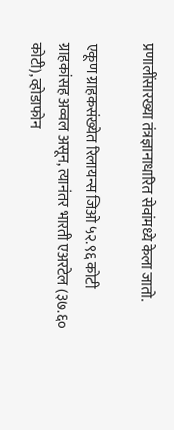प्रणालींसारख्या तंत्रज्ञानाधारित सेवांमध्ये केला जातो.

एकूण ग्राहकसंख्येत रिलायन्स जिओ ५२.९६ कोटी ग्राहकांसह अव्वल असून, त्यानंतर भारती एअरटेल (३७.६० कोटी), व्होडाफोन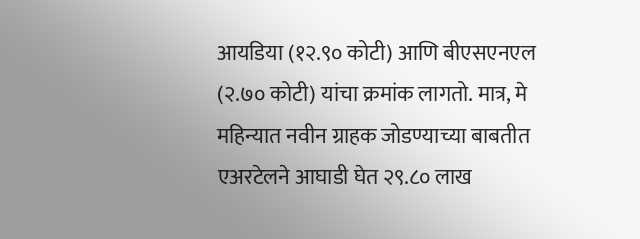आयडिया (१२.९० कोटी) आणि बीएसएनएल (२.७० कोटी) यांचा क्रमांक लागतो. मात्र, मे महिन्यात नवीन ग्राहक जोडण्याच्या बाबतीत एअरटेलने आघाडी घेत २९.८० लाख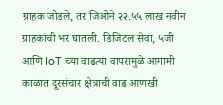ग्राहक जोडले, तर जिओने २२.५५ लाख नवीन ग्राहकांची भर घातली. डिजिटल सेवा, ५जी आणि IoT च्या वाढत्या वापरामुळे आगामी काळात दूरसंचार क्षेत्राची वाढ आणखी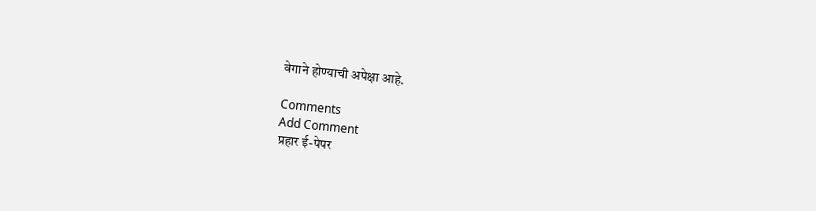वेगाने होण्याची अपेक्षा आहे.

Comments
Add Comment
प्रहार ई-पेपर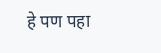हे पण पहा